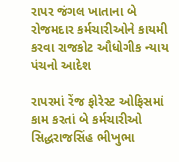રાપર જંગલ ખાતાના બે રોજમદાર કર્મચારીઓને કાયમી કરવા રાજકોટ ઔધોગીક ન્યાય પંચનો આદેશ

રાપરમાં રેંજ ફોરેસ્ટ ઓફિસમાં કામ કરતાં બે કર્મચારીઓ સિદ્ધરાજસિંહ ભીખુભા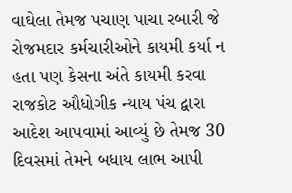વાઘેલા તેમજ પચાણ પાચા રબારી જે રોજમદાર કર્મચારીઓને કાયમી કર્યા ન હતા પણ કેસના અંતે કાયમી કરવા રાજકોટ ઔધોગીક ન્યાય પંચ દ્વારા આદેશ આપવામાં આવ્યું છે તેમજ 30 દિવસમાં તેમને બધાય લાભ આપી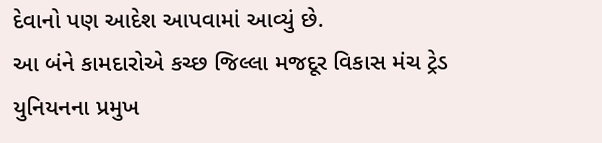દેવાનો પણ આદેશ આપવામાં આવ્યું છે.
આ બંને કામદારોએ કચ્છ જિલ્લા મજદૂર વિકાસ મંચ ટ્રેડ યુનિયનના પ્રમુખ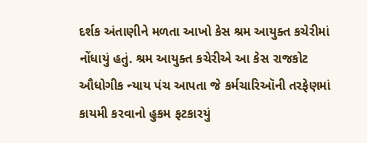દર્શક અંતાણીને મળતા આખો કેસ શ્રમ આયુક્ત કચેરીમાં નોંધાયું હતું. શ્રમ આયુક્ત કચેરીએ આ કેસ રાજકોટ ઔધોગીક ન્યાય પંચ આપતા જે કર્મચારિઑની તરફેણમાં કાયમી કરવાનો હુકમ ફટકારયું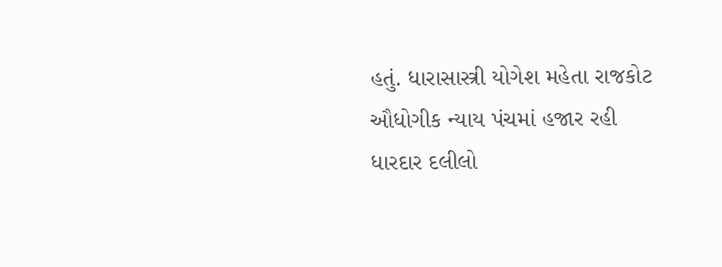હતું. ધારાસાસ્ત્રી યોગેશ મહેતા રાજકોટ ઔધોગીક ન્યાય પંચમાં હજાર રહી ધારદાર દલીલો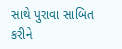સાથે પુરાવા સાબિત કરીને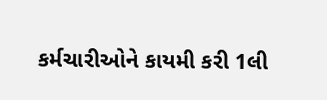કર્મચારીઓને કાયમી કરી 1લી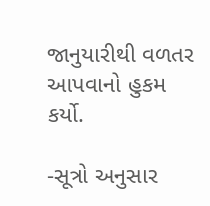જાનુયારીથી વળતર આપવાનો હુકમ કર્યો.

-સૂત્રો અનુસાર